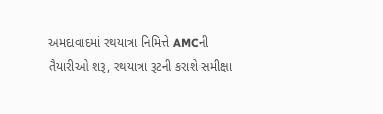અમદાવાદમાં રથયાત્રા નિમિત્તે AMCની તૈયારીઓ શરૂ, રથયાત્રા રૂટની કરાશે સમીક્ષા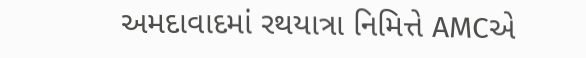અમદાવાદમાં રથયાત્રા નિમિત્તે AMCએ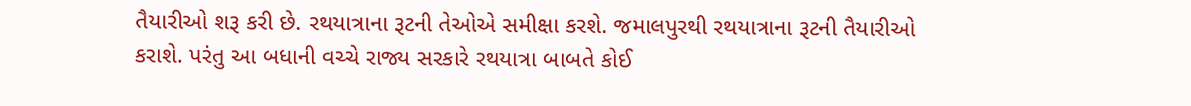તૈયારીઓ શરૂ કરી છે. રથયાત્રાના રૂટની તેઓએ સમીક્ષા કરશે. જમાલપુરથી રથયાત્રાના રૂટની તૈયારીઓ કરાશે. પરંતુ આ બધાની વચ્ચે રાજ્ય સરકારે રથયાત્રા બાબતે કોઈ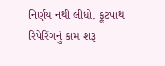નિર્ણય નથી લીધો. ફૂટપાથ રિપેરિંગનું કામ શરૂ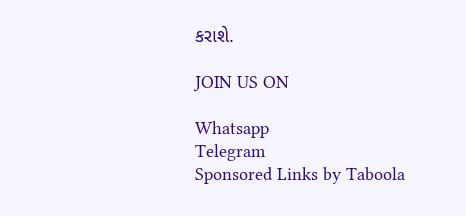કરાશે.

JOIN US ON

Whatsapp
Telegram
Sponsored Links by Taboola